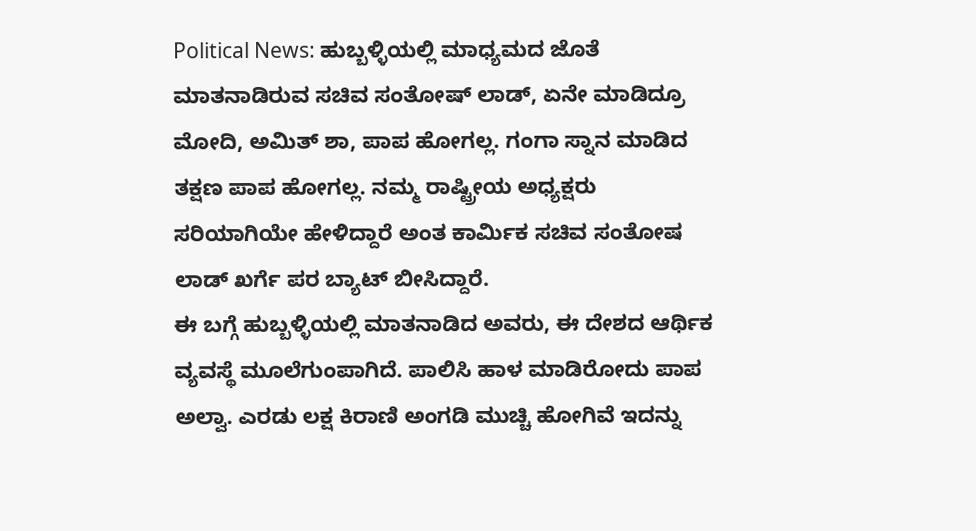Political News: ಹುಬ್ಬಳ್ಳಿಯಲ್ಲಿ ಮಾಧ್ಯಮದ ಜೊತೆ ಮಾತನಾಡಿರುವ ಸಚಿವ ಸಂತೋಷ್ ಲಾಡ್, ಏನೇ ಮಾಡಿದ್ರೂ ಮೋದಿ, ಅಮಿತ್ ಶಾ, ಪಾಪ ಹೋಗಲ್ಲ. ಗಂಗಾ ಸ್ನಾನ ಮಾಡಿದ ತಕ್ಷಣ ಪಾಪ ಹೋಗಲ್ಲ. ನಮ್ಮ ರಾಷ್ಟ್ರೀಯ ಅಧ್ಯಕ್ಷರು ಸರಿಯಾಗಿಯೇ ಹೇಳಿದ್ದಾರೆ ಅಂತ ಕಾರ್ಮಿಕ ಸಚಿವ ಸಂತೋಷ ಲಾಡ್ ಖರ್ಗೆ ಪರ ಬ್ಯಾಟ್ ಬೀಸಿದ್ದಾರೆ.
ಈ ಬಗ್ಗೆ ಹುಬ್ಬಳ್ಳಿಯಲ್ಲಿ ಮಾತನಾಡಿದ ಅವರು, ಈ ದೇಶದ ಆರ್ಥಿಕ ವ್ಯವಸ್ಥೆ ಮೂಲೆಗುಂಪಾಗಿದೆ. ಪಾಲಿಸಿ ಹಾಳ ಮಾಡಿರೋದು ಪಾಪ ಅಲ್ವಾ. ಎರಡು ಲಕ್ಷ ಕಿರಾಣಿ ಅಂಗಡಿ ಮುಚ್ಚಿ ಹೋಗಿವೆ ಇದನ್ನು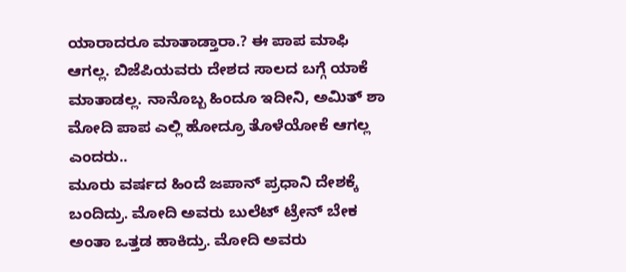ಯಾರಾದರೂ ಮಾತಾಡ್ತಾರಾ.? ಈ ಪಾಪ ಮಾಫಿ ಆಗಲ್ಲ. ಬಿಜೆಪಿಯವರು ದೇಶದ ಸಾಲದ ಬಗ್ಗೆ ಯಾಕೆ ಮಾತಾಡಲ್ಲ. ನಾನೊಬ್ಬ ಹಿಂದೂ ಇದೀನಿ, ಅಮಿತ್ ಶಾ ಮೋದಿ ಪಾಪ ಎಲ್ಲಿ ಹೋದ್ರೂ ತೊಳೆಯೋಕೆ ಆಗಲ್ಲ ಎಂದರು..
ಮೂರು ವರ್ಷದ ಹಿಂದೆ ಜಪಾನ್ ಪ್ರಧಾನಿ ದೇಶಕ್ಕೆ ಬಂದಿದ್ರು. ಮೋದಿ ಅವರು ಬುಲೆಟ್ ಟ್ರೇನ್ ಬೇಕ ಅಂತಾ ಒತ್ತಡ ಹಾಕಿದ್ರು. ಮೋದಿ ಅವರು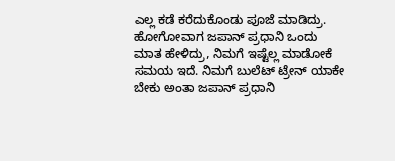ಎಲ್ಲ ಕಡೆ ಕರೆದುಕೊಂಡು ಪೂಜೆ ಮಾಡಿದ್ರು. ಹೋಗೋವಾಗ ಜಪಾನ್ ಪ್ರಧಾನಿ ಒಂದು ಮಾತ ಹೇಳಿದ್ರು, ನಿಮಗೆ ಇಷ್ಟೆಲ್ಲ ಮಾಡೋಕೆ ಸಮಯ ಇದೆ. ನಿಮಗೆ ಬುಲೆಟ್ ಟ್ರೇನ್ ಯಾಕೇ ಬೇಕು ಅಂತಾ ಜಪಾನ್ ಪ್ರಧಾನಿ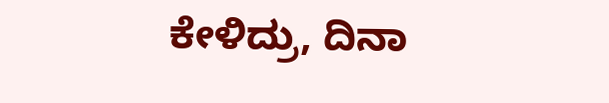ಕೇಳಿದ್ರು, ದಿನಾ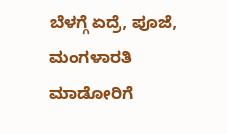ಬೆಳಗ್ಗೆ ಏದ್ರೆ, ಪೂಜೆ, ಮಂಗಳಾರತಿ ಮಾಡೋರಿಗೆ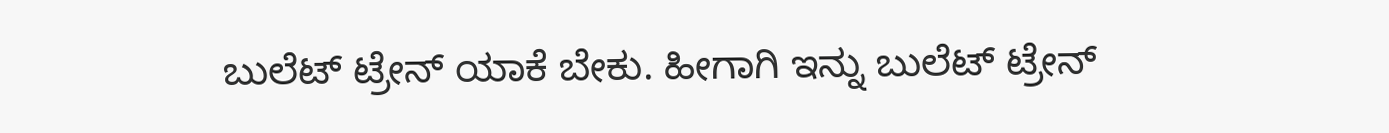ಬುಲೆಟ್ ಟ್ರೇನ್ ಯಾಕೆ ಬೇಕು. ಹೀಗಾಗಿ ಇನ್ನು ಬುಲೆಟ್ ಟ್ರೇನ್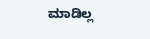ಮಾಡಿಲ್ಲ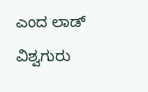ಎಂದ ಲಾಡ್ ವಿಶ್ವಗುರು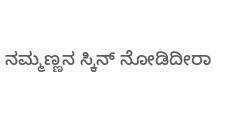ನಮ್ಮಣ್ಣನ ಸ್ಕಿನ್ ನೋಡಿದೀರಾ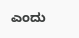ಎಂದು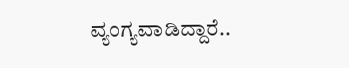ವ್ಯಂಗ್ಯವಾಡಿದ್ದಾರೆ..